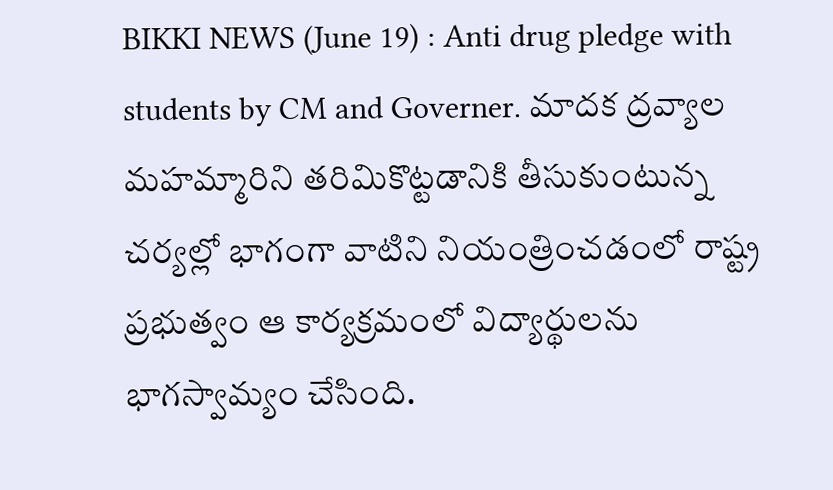BIKKI NEWS (June 19) : Anti drug pledge with students by CM and Governer. మాదక ద్రవ్యాల మహమ్మారిని తరిమికొట్టడానికి తీసుకుంటున్న చర్యల్లో భాగంగా వాటిని నియంత్రించడంలో రాష్ట్ర ప్రభుత్వం ఆ కార్యక్రమంలో విద్యార్థులను భాగస్వామ్యం చేసింది.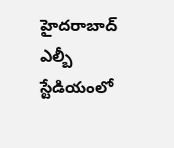హైదరాబాద్ ఎల్బీ స్టేడియంలో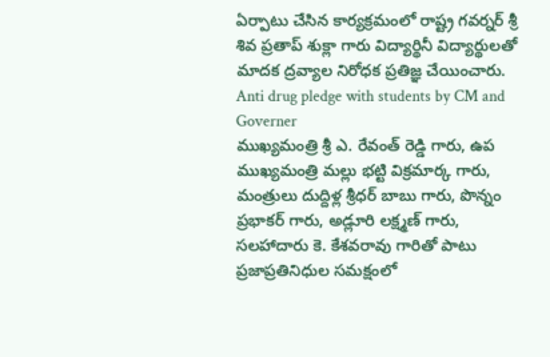ఏర్పాటు చేసిన కార్యక్రమంలో రాష్ట్ర గవర్నర్ శ్రీ శివ ప్రతాప్ శుక్లా గారు విద్యార్థినీ విద్యార్థులతో మాదక ద్రవ్యాల నిరోధక ప్రతిజ్ఞ చేయించారు.
Anti drug pledge with students by CM and Governer
ముఖ్యమంత్రి శ్రీ ఎ. రేవంత్ రెడ్డి గారు, ఉప ముఖ్యమంత్రి మల్లు భట్టి విక్రమార్క గారు, మంత్రులు దుద్దిళ్ల శ్రీధర్ బాబు గారు, పొన్నం ప్రభాకర్ గారు, అడ్లూరి లక్ష్మణ్ గారు, సలహాదారు కె. కేశవరావు గారితో పాటు ప్రజాప్రతినిధుల సమక్షంలో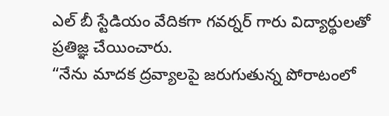ఎల్ బీ స్టేడియం వేదికగా గవర్నర్ గారు విద్యార్థులతో ప్రతిజ్ఞ చేయించారు.
“నేను మాదక ద్రవ్యాలపై జరుగుతున్న పోరాటంలో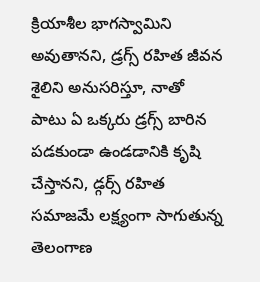క్రియాశీల భాగస్వామిని అవుతానని, డ్రగ్స్ రహిత జీవన శైలిని అనుసరిస్తూ, నాతో పాటు ఏ ఒక్కరు డ్రగ్స్ బారిన పడకుండా ఉండడానికి కృషి చేస్తానని, డ్గర్స్ రహిత సమాజమే లక్ష్యంగా సాగుతున్న తెలంగాణ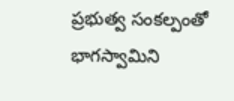ప్రభుత్వ సంకల్పంతో భాగస్వామిని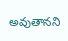అవుతానని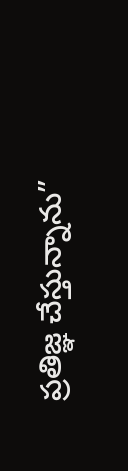ప్రతిజ్ఞ చేస్తున్నాను”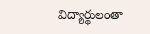విద్యార్థులంతా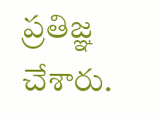ప్రతిజ్ఞ చేశారు.